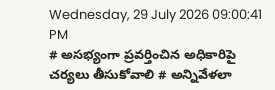Wednesday, 29 July 2026 09:00:41 PM
# అసభ్యంగా ప్రవర్తించిన అధికారిపై చర్యలు తీసుకోవాలి # అన్నివేళలా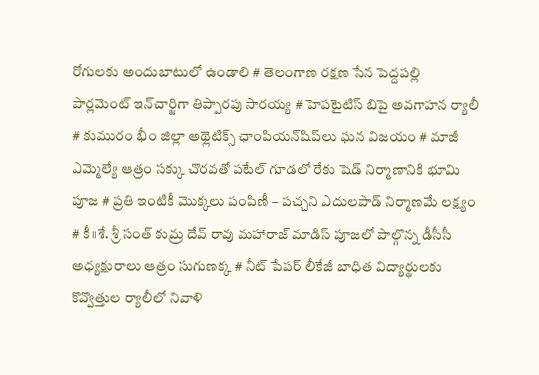రోగులకు అందుబాటులో ఉండాలి # తెలంగాణ రక్షణ సేన పెద్దపల్లి పార్లమెంట్ ఇన్‌చార్జిగా తిప్పారపు సారయ్య # హెపటైటిస్ బిపై అవగాహన ర్యాలీ # కుమురం భీం జిల్లా అథ్లెటిక్స్ ఛాంపియన్‌షిప్‌లు ఘన విజయం # మాజీ ఎమ్మెల్యే ఆత్రం సక్కు చొరవతో పటేల్ గూడలో రేకు షెడ్ నిర్మాణానికి భూమి పూజ # ప్రతి ఇంటికీ మొక్కలు పంపిణీ – పచ్చని ఎదులపాడ్ నిర్మాణమే లక్ష్యం # కీ॥శే. శ్రీ సంత్ కుమ్ర దేవ్ రావు మహారాజ్ మాడిస్ పూజలో పాల్గొన్న డీసీసీ అధ్యక్షురాలు ఆత్రం సుగుణక్క # నీట్ పేపర్ లీకేజీ బాధిత విద్యార్థులకు కొవ్వొత్తుల ర్యాలీలో నివాళి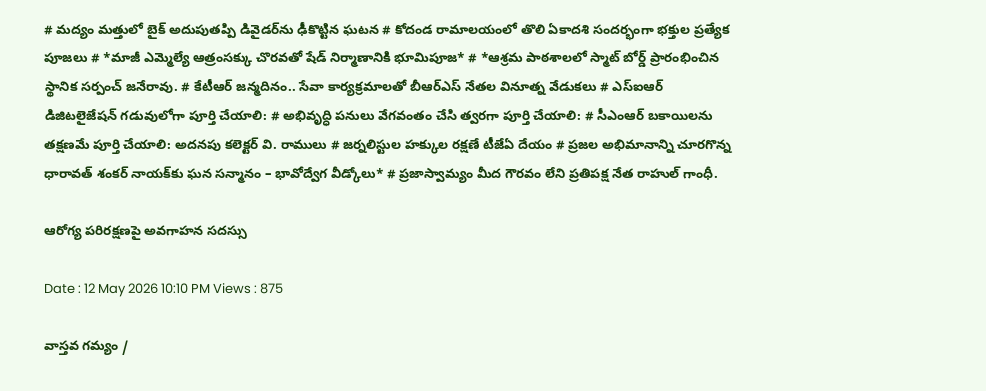# మద్యం మత్తులో బైక్‌ అదుపుతప్పి డివైడర్‌ను ఢీకొట్టిన ఘటన # కోదండ రామాలయంలో తొలి ఏకాదశి సందర్భంగా భక్తుల ప్రత్యేక పూజలు # *మాజీ ఎమ్మెల్యే ఆత్రంసక్కు చొరవతో షేడ్ నిర్మాణానికి భూమిపూజ* # *ఆశ్రమ పాఠశాలలో స్మాట్ బోర్డ్ ప్రారంభించిన స్థానిక సర్పంచ్ జనేరావు. # కేటీఆర్ జన్మదినం.. సేవా కార్యక్రమాలతో బీఆర్ఎస్ నేతల వినూత్న వేడుకలు # ఎస్ఐఆర్ డిజిటలైజేషన్ గడువులోగా పూర్తి చేయాలి: # అభివృద్ధి పనులు వేగవంతం చేసి త్వరగా పూర్తి చేయాలి: # సీఎంఆర్ బకాయిలను తక్షణమే పూర్తి చేయాలి: అదనపు కలెక్టర్ వి. రాములు # జర్నలిస్టుల హక్కుల రక్షణే టీజేఏ దేయం # ప్రజల అభిమానాన్ని చూరగొన్న ధారావత్ శంకర్ నాయక్‌కు ఘన సన్మానం – భావోద్వేగ వీడ్కోలు* # ప్రజాస్వామ్యం మీద గౌరవం లేని ప్రతిపక్ష నేత రాహుల్ గాంధీ.

ఆరోగ్య పరిరక్షణపై అవగాహన సదస్సు

Date : 12 May 2026 10:10 PM Views : 875

వాస్తవ గమ్యం /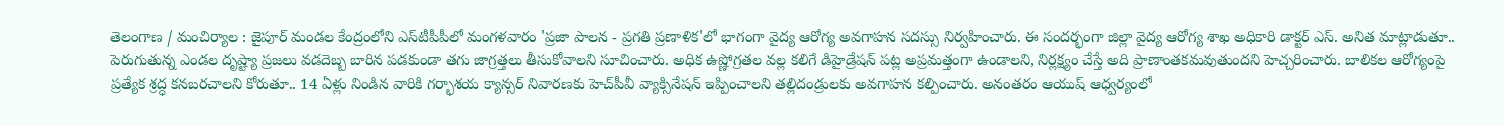తెలంగాణ / మంచిర్యాల : జైపూర్‌ మండల కేంద్రంలోని ఎస్‌టీపీపీలో మంగళవారం 'ప్రజా పాలన - ప్రగతి ప్రణాళిక'లో భాగంగా వైద్య ఆరోగ్య అవగాహన సదస్సు నిర్వహించారు. ఈ సందర్భంగా జిల్లా వైద్య ఆరోగ్య శాఖ అధికారి డాక్టర్‌ ఎస్. అనిత మాట్లాడుతూ.. పెరుగుతున్న ఎండల దృష్ట్యా ప్రజలు వడదెబ్బ బారిన పడకుండా తగు జాగ్రత్తలు తీసుకోవాలని సూచించారు. అధిక ఉష్ణోగ్రతల వల్ల కలిగే డిహైడ్రేషన్ పట్ల అప్రమత్తంగా ఉండాలని, నిర్లక్ష్యం చేస్తే అది ప్రాణాంతకమవుతుందని హెచ్చరించారు. బాలికల ఆరోగ్యంపై ప్రత్యేక శ్రద్ధ కనబరచాలని కోరుతూ.. 14 ఏళ్లు నిండిన వారికి గర్భాశయ క్యాన్సర్ నివారణకు హెచ్‌పీవీ వ్యాక్సినేషన్ ఇప్పించాలని తల్లిదండ్రులకు అవగాహన కల్పించారు. అనంతరం ఆయుష్ ఆధ్వర్యంలో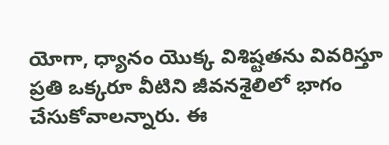యోగా, ధ్యానం యొక్క విశిష్టతను వివరిస్తూ ప్రతి ఒక్కరూ వీటిని జీవనశైలిలో భాగం చేసుకోవాలన్నారు. ఈ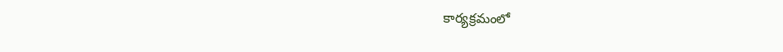కార్యక్రమంలో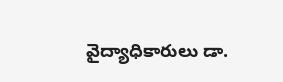వైద్యాధికారులు డా.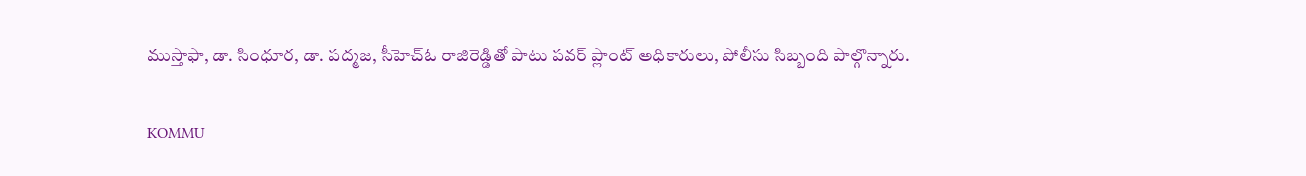ముస్తాఫా, డా. సింధూర, డా. పద్మజ, సీహెచ్‌ఓ రాజిరెడ్డితో పాటు పవర్‌ ప్లాంట్‌ అధికారులు, పోలీసు సిబ్బంది పాల్గొన్నారు.

KOMMU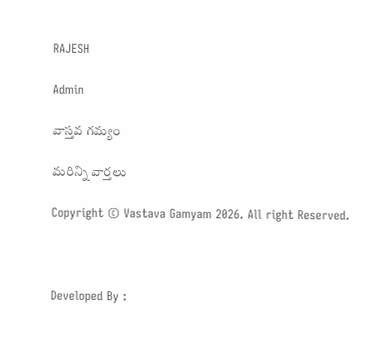RAJESH

Admin

వాస్తవ గమ్యం

మరిన్ని వార్తలు

Copyright © Vastava Gamyam 2026. All right Reserved.



Developed By :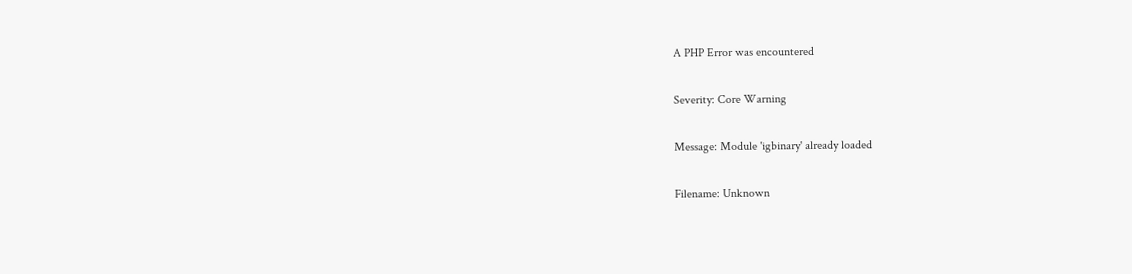A PHP Error was encountered

Severity: Core Warning

Message: Module 'igbinary' already loaded

Filename: Unknown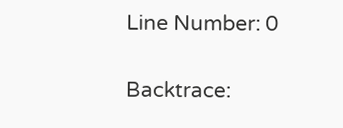Line Number: 0

Backtrace: